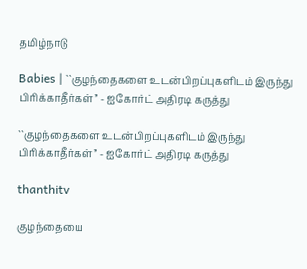தமிழ்நாடு

Babies | ``குழந்தைகளை உடன்பிறப்புகளிடம் இருந்து பிரிக்காதீர்கள்’’ - ஐகோர்ட் அதிரடி கருத்து

``குழந்தைகளை உடன்பிறப்புகளிடம் இருந்து பிரிக்காதீர்கள்’’ - ஐகோர்ட் அதிரடி கருத்து

thanthitv

குழந்தையை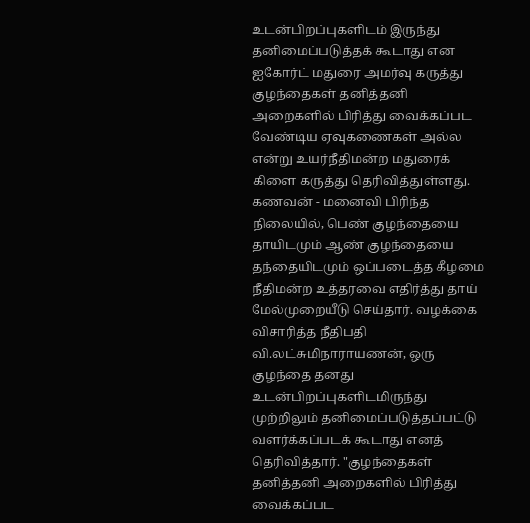உடன்பிறப்புகளிடம் இருந்து தனிமைப்படுத்தக் கூடாது என ஐகோர்ட் மதுரை அமர்வு கருத்து குழந்தைகள் தனித்தனி அறைகளில் பிரித்து வைக்கப்பட வேண்டிய ஏவுகணைகள் அல்ல என்று உயர்நீதிமன்ற மதுரைக் கிளை கருத்து தெரிவித்துள்ளது. கணவன் - மனைவி பிரிந்த நிலையில், பெண் குழந்தையை தாயிடமும் ஆண் குழந்தையை தந்தையிடமும் ஒப்படைத்த கீழமை நீதிமன்ற உத்தரவை எதிர்த்து தாய் மேல்முறையீடு செய்தார். வழக்கை விசாரித்த நீதிபதி வி.லட்சுமிநாராயணன், ஒரு குழந்தை தனது உடன்பிறப்புகளிடமிருந்து முற்றிலும் தனிமைப்படுத்தப்பட்டு வளர்க்கப்படக் கூடாது எனத் தெரிவித்தார். "குழந்தைகள் தனித்தனி அறைகளில் பிரித்து வைக்கப்பட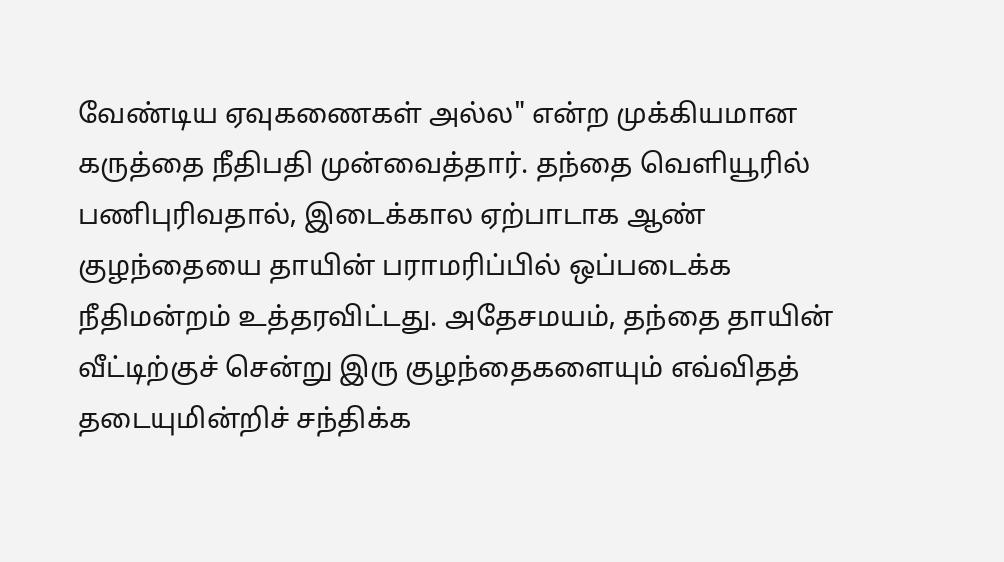வேண்டிய ஏவுகணைகள் அல்ல" என்ற முக்கியமான கருத்தை நீதிபதி முன்வைத்தார். தந்தை வெளியூரில் பணிபுரிவதால், இடைக்கால ஏற்பாடாக ஆண் குழந்தையை தாயின் பராமரிப்பில் ஒப்படைக்க நீதிமன்றம் உத்தரவிட்டது. அதேசமயம், தந்தை தாயின் வீட்டிற்குச் சென்று இரு குழந்தைகளையும் எவ்விதத் தடையுமின்றிச் சந்திக்க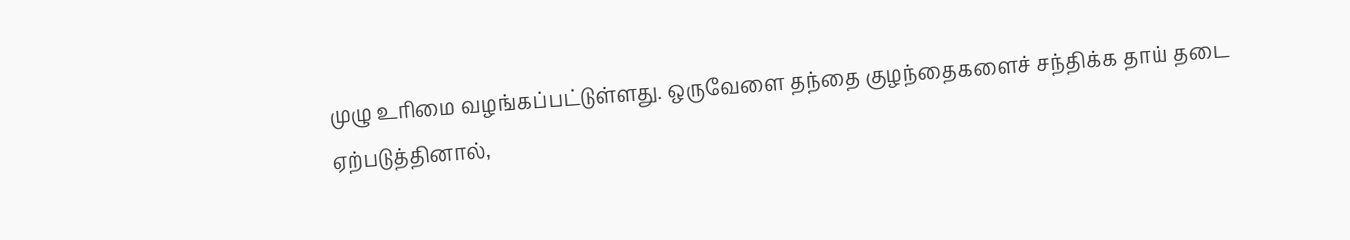முழு உரிமை வழங்கப்பட்டுள்ளது. ஒருவேளை தந்தை குழந்தைகளைச் சந்திக்க தாய் தடை ஏற்படுத்தினால்,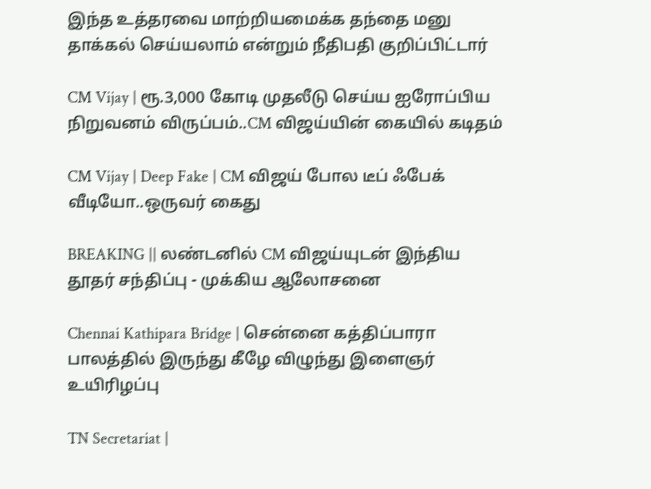இந்த உத்தரவை மாற்றியமைக்க தந்தை மனு தாக்கல் செய்யலாம் என்றும் நீதிபதி குறிப்பிட்டார்

CM Vijay | ரூ.3,000 கோடி முதலீடு செய்ய ஐரோப்பிய நிறுவனம் விருப்பம்..CM விஜய்யின் கையில் கடிதம்

CM Vijay | Deep Fake | CM விஜய் போல டீப் ஃபேக் வீடியோ..ஒருவர் கைது

BREAKING || லண்டனில் CM விஜய்யுடன் இந்திய தூதர் சந்திப்பு - முக்கிய ஆலோசனை

Chennai Kathipara Bridge | சென்னை கத்திப்பாரா பாலத்தில் இருந்து கீழே விழுந்து இளைஞர் உயிரிழப்பு

TN Secretariat |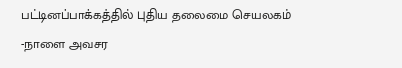பட்டினப்பாக்கத்தில் புதிய தலைமை செயலகம் -நாளை அவசர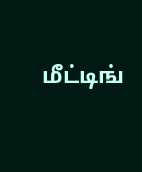மீட்டிங்